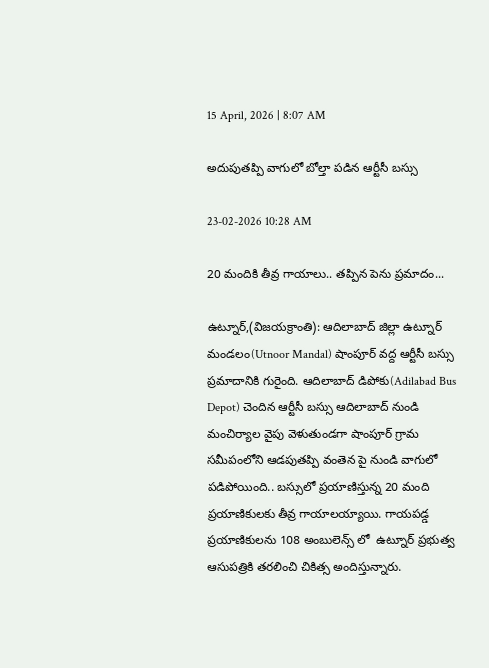15 April, 2026 | 8:07 AM

అదుపుతప్పి వాగులో బోల్తా పడిన ఆర్టీసీ బస్సు

23-02-2026 10:28 AM

20 మందికి తీవ్ర గాయాలు.. తప్పిన పెను ప్రమాదం...

ఉట్నూర్,(విజయక్రాంతి): ఆదిలాబాద్ జిల్లా ఉట్నూర్ మండలం(Utnoor Mandal) షాంపూర్ వద్ద ఆర్టీసీ బస్సు ప్రమాదానికి గురైంది. ఆదిలాబాద్ డిపోకు(Adilabad Bus Depot) చెందిన ఆర్టీసీ బస్సు ఆదిలాబాద్ నుండి మంచిర్యాల వైపు వెళుతుండగా షాంపూర్ గ్రామ సమీపంలోని ఆడపుతప్పి వంతెన పై నుండి వాగులో పడిపోయింది.. బస్సులో ప్రయాణిస్తున్న 20 మంది ప్రయాణికులకు తీవ్ర గాయాలయ్యాయి. గాయపడ్డ ప్రయాణికులను 108 అంబులెన్స్ లో  ఉట్నూర్ ప్రభుత్వ ఆసుపత్రికి తరలించి చికిత్స అందిస్తున్నారు.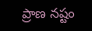ప్రాణ నష్టం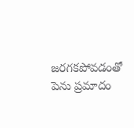జరగకపోవడంతో పెను ప్రమాదం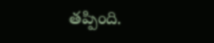తప్పింది.